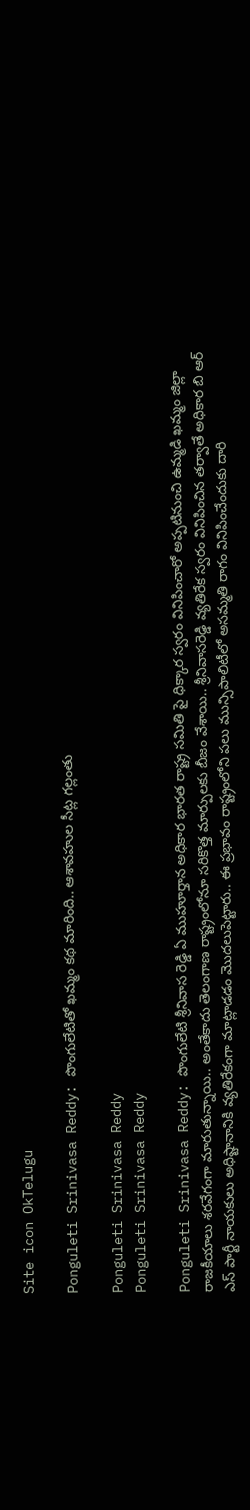Site icon OkTelugu

Ponguleti Srinivasa Reddy: పొంగులేటితో ఖమ్మం కథ మారింది.. ఆశావహుల సీట్ల గల్లంతు

Ponguleti Srinivasa Reddy
Ponguleti Srinivasa Reddy

Ponguleti Srinivasa Reddy: పొంగులేటి శ్రీనివాస రెడ్డి ఏ ముహూర్తాన అధికార భారత రాష్ట్ర సమితి పై ధిక్కార స్వరం వినిపించారో అప్పటినుంచి ఉమ్మడి ఖమ్మం జిల్లా రాజకీయాలు శరవేగంగా మారుతున్నాయి.. అంతేకాదు తెలంగాణ రాష్ట్రంలోనూ సరికొత్త మార్పులకు బీజం వేశాయి.. శ్రీనివాసరెడ్డి వ్యతిరేక స్వరం వినిపించిన తర్వాతే అధికార బి ఆర్ ఎస్ పార్టీ నాయకులు అధిష్టానానికి వ్యతిరేకంగా మాట్లాడడం మొదలుపెట్టారు.. ఈ ప్రభావం రాష్ట్రంలోని పలు మున్సిపాలిటీలో అసమ్మతి రాగం వినిపించేందుకు దారి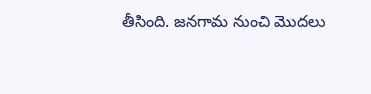తీసింది. జనగామ నుంచి మొదలు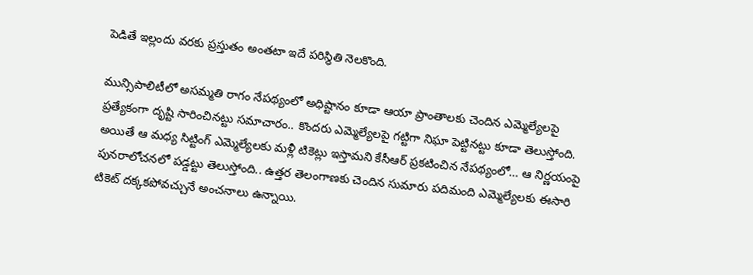పెడితే ఇల్లందు వరకు ప్రస్తుతం అంతటా ఇదే పరిస్థితి నెలకొంది.

మున్సిపాలిటీలో అసమ్మతి రాగం నేపథ్యంలో అధిష్టానం కూడా ఆయా ప్రాంతాలకు చెందిన ఎమ్మెల్యేలపై ప్రత్యేకంగా దృష్టి సారించినట్టు సమాచారం.. కొందరు ఎమ్మెల్యేలపై గట్టిగా నిఘా పెట్టినట్టు కూడా తెలుస్తోంది. అయితే ఆ మధ్య సిట్టింగ్ ఎమ్మెల్యేలకు మళ్లీ టికెట్లు ఇస్తామని కేసీఆర్ ప్రకటించిన నేపథ్యంలో… ఆ నిర్ణయంపై పునరాలోచనలో పడ్డట్టు తెలుస్తోంది.. ఉత్తర తెలంగాణకు చెందిన సుమారు పదిమంది ఎమ్మెల్యేలకు ఈసారి టికెట్ దక్కకపోవచ్చునే అంచనాలు ఉన్నాయి.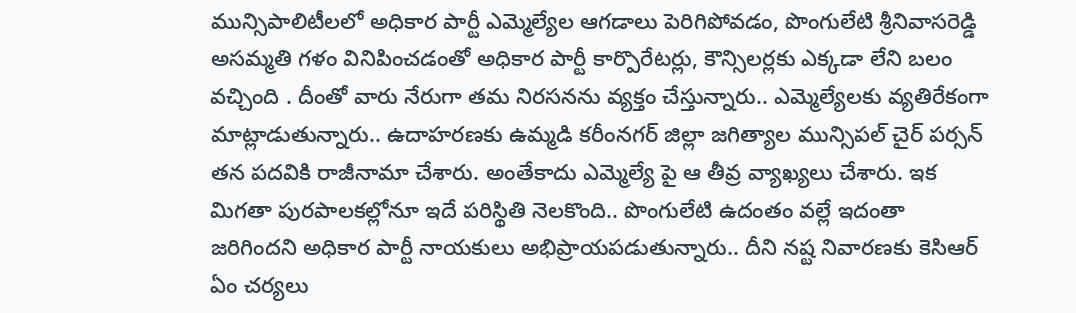మున్సిపాలిటీలలో అధికార పార్టీ ఎమ్మెల్యేల ఆగడాలు పెరిగిపోవడం, పొంగులేటి శ్రీనివాసరెడ్డి అసమ్మతి గళం వినిపించడంతో అధికార పార్టీ కార్పొరేటర్లు, కౌన్సిలర్లకు ఎక్కడా లేని బలం వచ్చింది . దీంతో వారు నేరుగా తమ నిరసనను వ్యక్తం చేస్తున్నారు.. ఎమ్మెల్యేలకు వ్యతిరేకంగా మాట్లాడుతున్నారు.. ఉదాహరణకు ఉమ్మడి కరీంనగర్ జిల్లా జగిత్యాల మున్సిపల్ చైర్ పర్సన్ తన పదవికి రాజీనామా చేశారు. అంతేకాదు ఎమ్మెల్యే పై ఆ తీవ్ర వ్యాఖ్యలు చేశారు. ఇక మిగతా పురపాలకల్లోనూ ఇదే పరిస్థితి నెలకొంది.. పొంగులేటి ఉదంతం వల్లే ఇదంతా జరిగిందని అధికార పార్టీ నాయకులు అభిప్రాయపడుతున్నారు.. దీని నష్ట నివారణకు కెసిఆర్ ఏం చర్యలు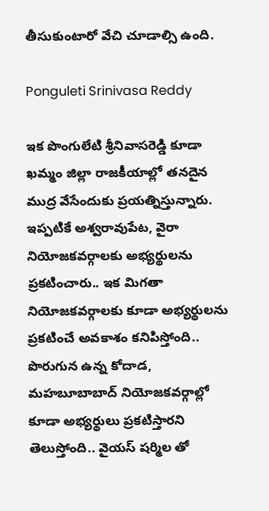తీసుకుంటారో వేచి చూడాల్సి ఉంది.

Ponguleti Srinivasa Reddy

ఇక పొంగులేటి శ్రీనివాసరెడ్డి కూడా ఖమ్మం జిల్లా రాజకీయాల్లో తనదైన ముద్ర వేసేందుకు ప్రయత్నిస్తున్నారు. ఇప్పటికే అశ్వరావుపేట, వైరా నియోజకవర్గాలకు అభ్యర్థులను ప్రకటించారు.. ఇక మిగతా నియోజకవర్గాలకు కూడా అభ్యర్థులను ప్రకటించే అవకాశం కనిపిస్తోంది.. పొరుగున ఉన్న కోదాడ, మహబూబాబాద్ నియోజకవర్గాల్లో కూడా అభ్యర్థులు ప్రకటిస్తారని తెలుస్తోంది.. వైయస్ షర్మిల తో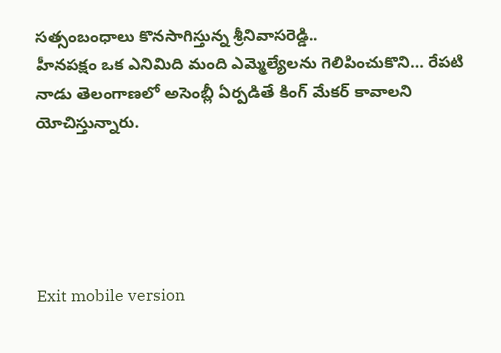సత్సంబంధాలు కొనసాగిస్తున్న శ్రీనివాసరెడ్డి..
హీనపక్షం ఒక ఎనిమిది మంది ఎమ్మెల్యేలను గెలిపించుకొని… రేపటి నాడు తెలంగాణలో అసెంబ్లీ ఏర్పడితే కింగ్ మేకర్ కావాలని యోచిస్తున్నారు.





Exit mobile version